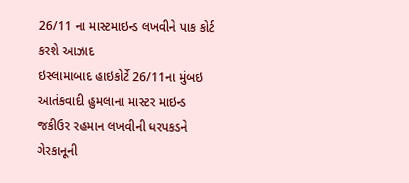26/11 ના માસ્ટમાઇન્ડ લખવીને પાક કોર્ટ કરશે આઝાદ
ઇસ્લામાબાદ હાઇકોર્ટે 26/11ના મુંબઇ આતંકવાદી હુમલાના માસ્ટર માઇન્ડ જકીઉર રહમાન લખવીની ધરપકડને ગેરકાનૂની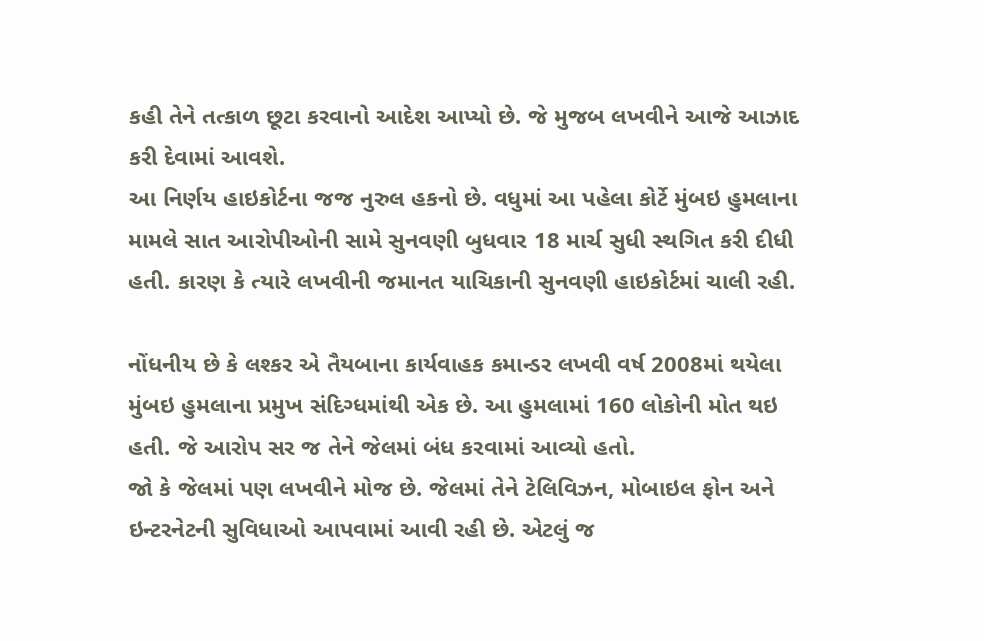કહી તેને તત્કાળ છૂટા કરવાનો આદેશ આપ્યો છે. જે મુજબ લખવીને આજે આઝાદ કરી દેવામાં આવશે.
આ નિર્ણય હાઇકોર્ટના જજ નુરુલ હકનો છે. વધુમાં આ પહેલા કોર્ટે મુંબઇ હુમલાના મામલે સાત આરોપીઓની સામે સુનવણી બુધવાર 18 માર્ચ સુધી સ્થગિત કરી દીધી હતી. કારણ કે ત્યારે લખવીની જમાનત યાચિકાની સુનવણી હાઇકોર્ટમાં ચાલી રહી.

નોંધનીય છે કે લશ્કર એ તૈયબાના કાર્યવાહક કમાન્ડર લખવી વર્ષ 2008માં થયેલા મુંબઇ હુમલાના પ્રમુખ સંદિગ્ધમાંથી એક છે. આ હુમલામાં 160 લોકોની મોત થઇ હતી. જે આરોપ સર જ તેને જેલમાં બંધ કરવામાં આવ્યો હતો.
જો કે જેલમાં પણ લખવીને મોજ છે. જેલમાં તેને ટેલિવિઝન, મોબાઇલ ફોન અને ઇન્ટરનેટની સુવિધાઓ આપવામાં આવી રહી છે. એટલું જ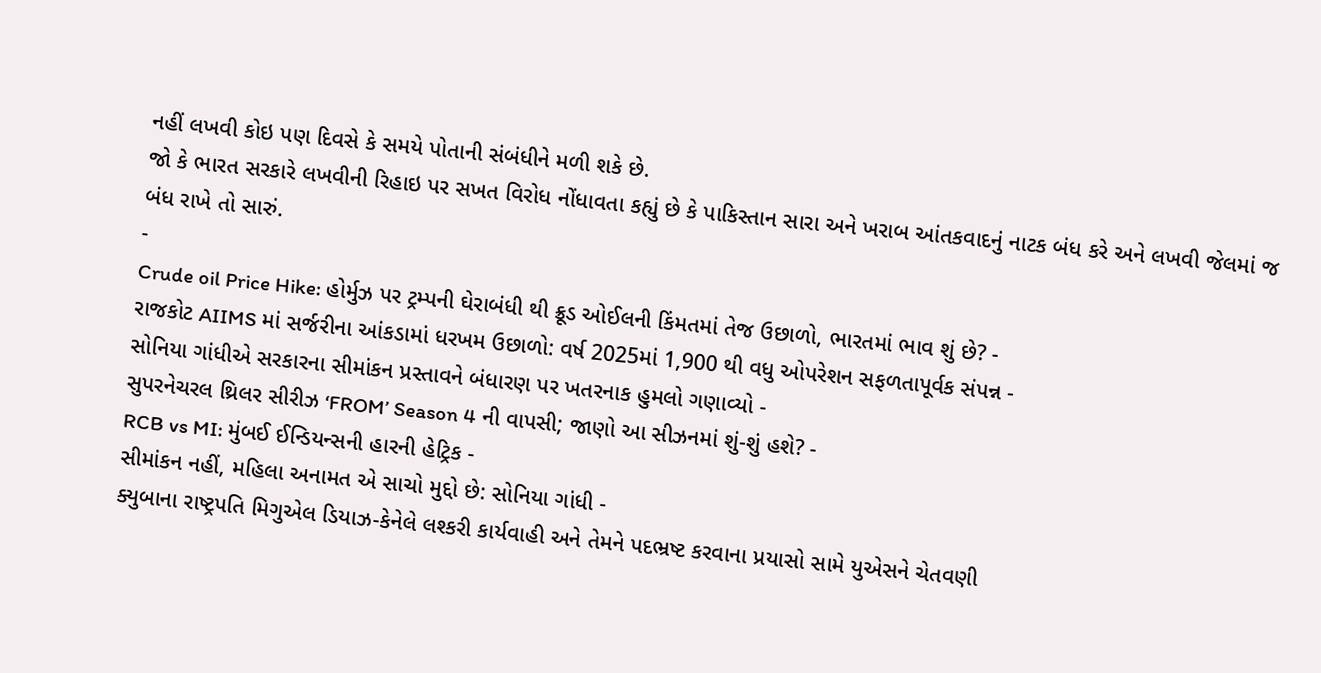નહીં લખવી કોઇ પણ દિવસે કે સમયે પોતાની સંબંધીને મળી શકે છે.
જો કે ભારત સરકારે લખવીની રિહાઇ પર સખત વિરોધ નોંધાવતા કહ્યું છે કે પાકિસ્તાન સારા અને ખરાબ આંતકવાદનું નાટક બંધ કરે અને લખવી જેલમાં જ બંધ રાખે તો સારું.
-
Crude oil Price Hike: હોર્મુઝ પર ટ્રમ્પની ઘેરાબંધી થી ક્રૂડ ઓઈલની કિંમતમાં તેજ ઉછાળો, ભારતમાં ભાવ શું છે? -
રાજકોટ AIIMS માં સર્જરીના આંકડામાં ધરખમ ઉછાળો: વર્ષ 2025માં 1,900 થી વધુ ઓપરેશન સફળતાપૂર્વક સંપન્ન -
સોનિયા ગાંધીએ સરકારના સીમાંકન પ્રસ્તાવને બંધારણ પર ખતરનાક હુમલો ગણાવ્યો -
સુપરનેચરલ થ્રિલર સીરીઝ ‘FROM’ Season 4 ની વાપસી; જાણો આ સીઝનમાં શું-શું હશે? -
RCB vs MI: મુંબઈ ઈન્ડિયન્સની હારની હેટ્રિક -
સીમાંકન નહીં, મહિલા અનામત એ સાચો મુદ્દો છે: સોનિયા ગાંધી -
ક્યુબાના રાષ્ટ્રપતિ મિગુએલ ડિયાઝ-કેનેલે લશ્કરી કાર્યવાહી અને તેમને પદભ્રષ્ટ કરવાના પ્રયાસો સામે યુએસને ચેતવણી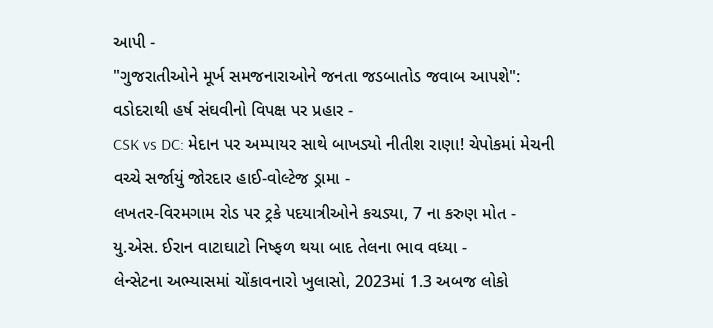આપી -
"ગુજરાતીઓને મૂર્ખ સમજનારાઓને જનતા જડબાતોડ જવાબ આપશે": વડોદરાથી હર્ષ સંઘવીનો વિપક્ષ પર પ્રહાર -
CSK vs DC: મેદાન પર અમ્પાયર સાથે બાખડ્યો નીતીશ રાણા! ચેપોકમાં મેચની વચ્ચે સર્જાયું જોરદાર હાઈ-વોલ્ટેજ ડ્રામા -
લખતર-વિરમગામ રોડ પર ટ્રકે પદયાત્રીઓને કચડ્યા, 7 ના કરુણ મોત -
યુ.એસ. ઈરાન વાટાઘાટો નિષ્ફળ થયા બાદ તેલના ભાવ વધ્યા -
લેન્સેટના અભ્યાસમાં ચોંકાવનારો ખુલાસો, 2023માં 1.3 અબજ લોકો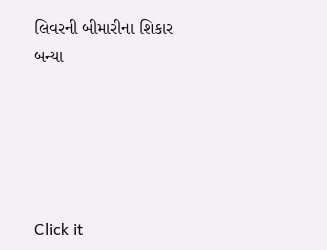લિવરની બીમારીના શિકાર બન્યા





Click it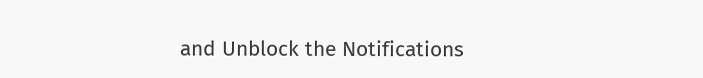and Unblock the Notifications